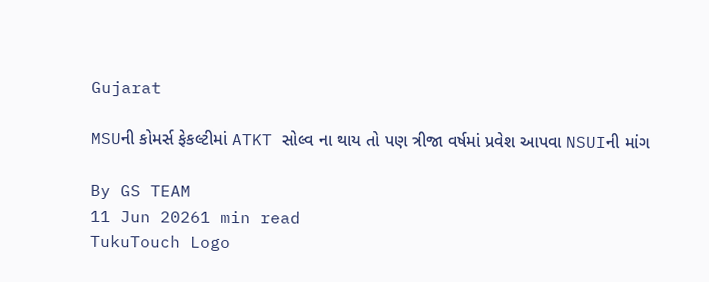Gujarat

MSUની કોમર્સ ફેકલ્ટીમાં ATKT સોલ્વ ના થાય તો પણ ત્રીજા વર્ષમાં પ્રવેશ આપવા NSUIની માંગ

By GS TEAM
11 Jun 20261 min read
TukuTouch Logo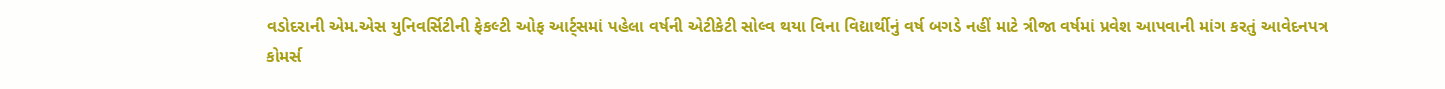વડોદરાની એમ.એસ યુનિવર્સિટીની ફેકલ્ટી ઓફ આર્ટ્સમાં પહેલા વર્ષની એટીકેટી સોલ્વ થયા વિના વિદ્યાર્થીનું વર્ષ બગડે નહીં માટે ત્રીજા વર્ષમાં પ્રવેશ આપવાની માંગ કરતું આવેદનપત્ર કોમર્સ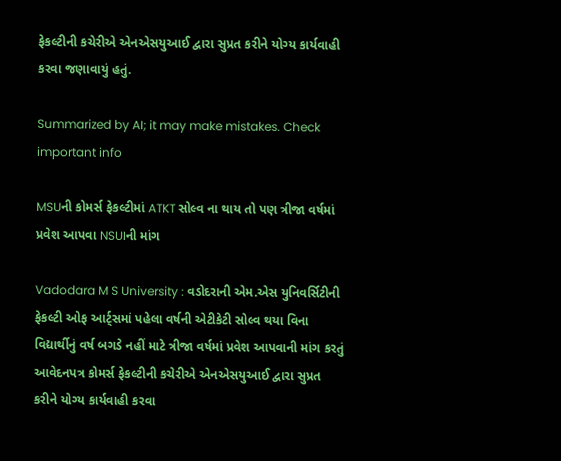ફેકલ્ટીની કચેરીએ એનએસયુઆઈ દ્વારા સુપ્રત કરીને યોગ્ય કાર્યવાહી કરવા જણાવાયું હતું.

Summarized by AI; it may make mistakes. Check important info

MSUની કોમર્સ ફેકલ્ટીમાં ATKT સોલ્વ ના થાય તો પણ ત્રીજા વર્ષમાં પ્રવેશ આપવા NSUIની માંગ

Vadodara M S University : વડોદરાની એમ.એસ યુનિવર્સિટીની ફેકલ્ટી ઓફ આર્ટ્સમાં પહેલા વર્ષની એટીકેટી સોલ્વ થયા વિના વિદ્યાર્થીનું વર્ષ બગડે નહીં માટે ત્રીજા વર્ષમાં પ્રવેશ આપવાની માંગ કરતું આવેદનપત્ર કોમર્સ ફેકલ્ટીની કચેરીએ એનએસયુઆઈ દ્વારા સુપ્રત કરીને યોગ્ય કાર્યવાહી કરવા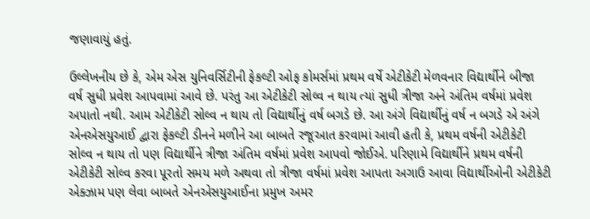જણાવાયું હતું.

ઉલ્લેખનીય છે કે, એમ એસ યુનિવર્સિટીની ફેકલ્ટી ઓફ કોમર્સમાં પ્રથમ વર્ષે એટીકેટી મેળવનાર વિદ્યાર્થીને બીજા વર્ષ સુધી પ્રવેશ આપવામાં આવે છે. પરંતુ આ એટીકેટી સોલ્વ ન થાય ત્યાં સુધી ત્રીજા અને અંતિમ વર્ષમાં પ્રવેશ અપાતો નથી. આમ એટીકેટી સોલ્વ ન થાય તો વિદ્યાર્થીનું વર્ષ બગડે છે. આ અંગે વિદ્યાર્થીનું વર્ષ ન બગડે એ અંગે એનએસયુઆઈ દ્વારા ફેકલ્ટી ડીનને મળીને આ બાબતે રજૂઆત કરવામાં આવી હતી કે, પ્રથમ વર્ષની એટીકેટી સોલ્વ ન થાય તો પણ વિદ્યાર્થીને ત્રીજા અંતિમ વર્ષમાં પ્રવેશ આપવો જોઈએ. પરિણામે વિદ્યાર્થીને પ્રથમ વર્ષની એટીકેટી સોલ્વ કરવા પૂરતો સમય મળે અથવા તો ત્રીજા વર્ષમાં પ્રવેશ આપતા અગાઉ આવા વિદ્યાર્થીઓની એટીકેટી એક્ઝામ પણ લેવા બાબતે એનએસયુઆઈના પ્રમુખ અમર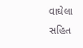વાઘેલા સહિત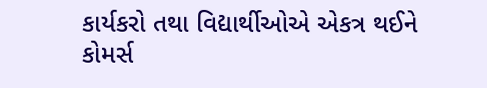કાર્યકરો તથા વિદ્યાર્થીઓએ એકત્ર થઈને કોમર્સ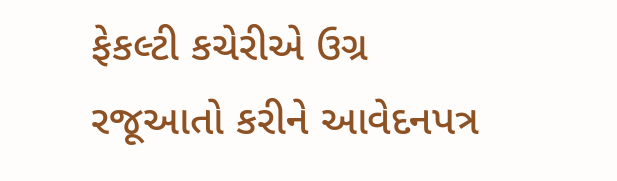ફેકલ્ટી કચેરીએ ઉગ્ર રજૂઆતો કરીને આવેદનપત્ર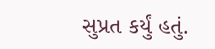સુપ્રત કર્યું હતું.